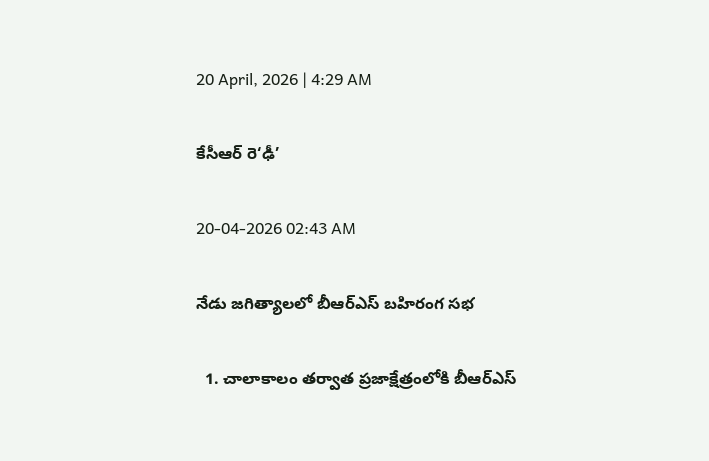20 April, 2026 | 4:29 AM

కేసీఆర్ రె‘ఢీ’

20-04-2026 02:43 AM

నేడు జగిత్యాలలో బీఆర్‌ఎస్ బహిరంగ సభ

  1. చాలాకాలం తర్వాత ప్రజాక్షేత్రంలోకి బీఆర్‌ఎస్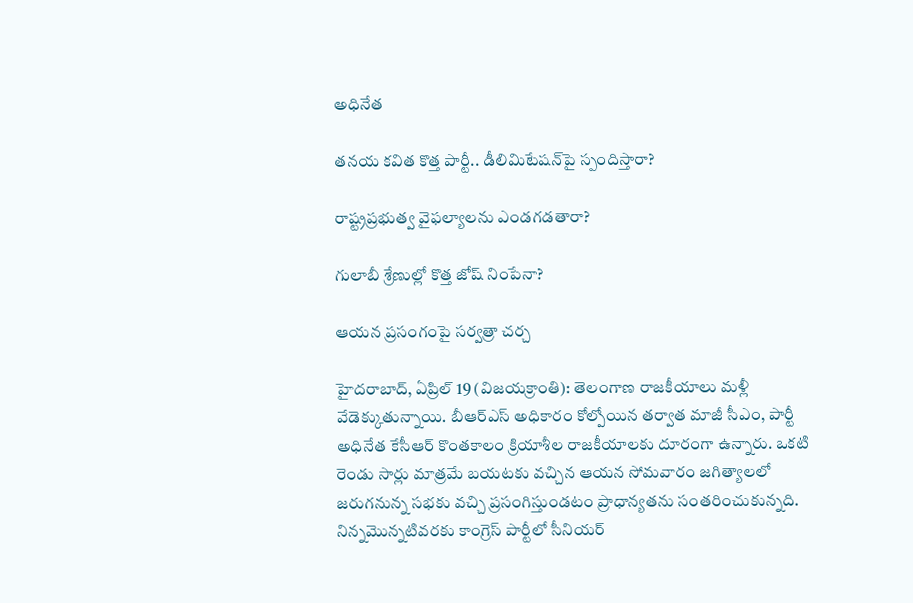అధినేత

తనయ కవిత కొత్త పార్టీ.. డీలిమిటేషన్‌పై స్పందిస్తారా?

రాష్ట్రప్రభుత్వ వైఫల్యాలను ఎండగడతారా?

గులాబీ శ్రేణుల్లో కొత్త జోష్ నింపేనా?

ఆయన ప్రసంగంపై సర్వత్రా చర్చ

హైదరాబాద్, ఏప్రిల్ 19 (విజయక్రాంతి): తెలంగాణ రాజకీయాలు మళ్లీ వేడెక్కుతున్నాయి. బీఆర్‌ఎస్ అధికారం కోల్పోయిన తర్వాత మాజీ సీఎం, పార్టీ అధినేత కేసీఆర్ కొంతకాలం క్రియాశీల రాజకీయాలకు దూరంగా ఉన్నారు. ఒకటి రెండు సార్లు మాత్రమే బయటకు వచ్చిన ఆయన సోమవారం జగిత్యాలలో జరుగనున్న సభకు వచ్చి ప్రసంగిస్తుండటం ప్రాధాన్యతను సంతరించుకున్నది. నిన్నమొన్నటివరకు కాంగ్రెస్ పార్టీలో సీనియర్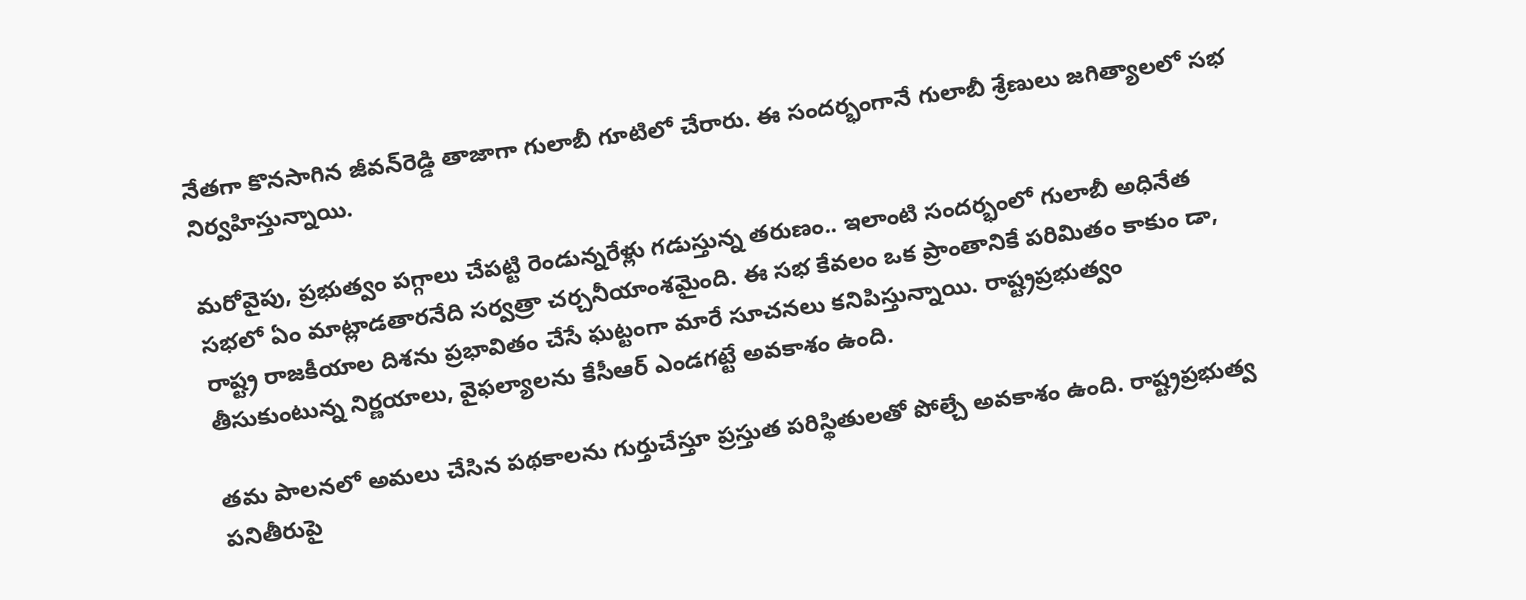నేతగా కొనసాగిన జీవన్‌రెడ్డి తాజాగా గులాబీ గూటిలో చేరారు. ఈ సందర్భంగానే గులాబీ శ్రేణులు జగిత్యాలలో సభ నిర్వహిస్తున్నాయి.

మరోవైపు, ప్రభుత్వం పగ్గాలు చేపట్టి రెండున్నరేళ్లు గడుస్తున్న తరుణం.. ఇలాంటి సందర్భంలో గులాబీ అధినేత సభలో ఏం మాట్లాడతారనేది సర్వత్రా చర్చనీయాంశమైంది. ఈ సభ కేవలం ఒక ప్రాంతానికే పరిమితం కాకుం డా, రాష్ట్ర రాజకీయాల దిశను ప్రభావితం చేసే ఘట్టంగా మారే సూచనలు కనిపిస్తున్నాయి. రాష్ట్రప్రభుత్వం తీసుకుంటున్న నిర్ణయాలు, వైఫల్యాలను కేసీఆర్ ఎండగట్టే అవకాశం ఉంది.

తమ పాలనలో అమలు చేసిన పథకాలను గుర్తుచేస్తూ ప్రస్తుత పరిస్థితులతో పోల్చే అవకాశం ఉంది. రాష్ట్రప్రభుత్వ పనితీరుపై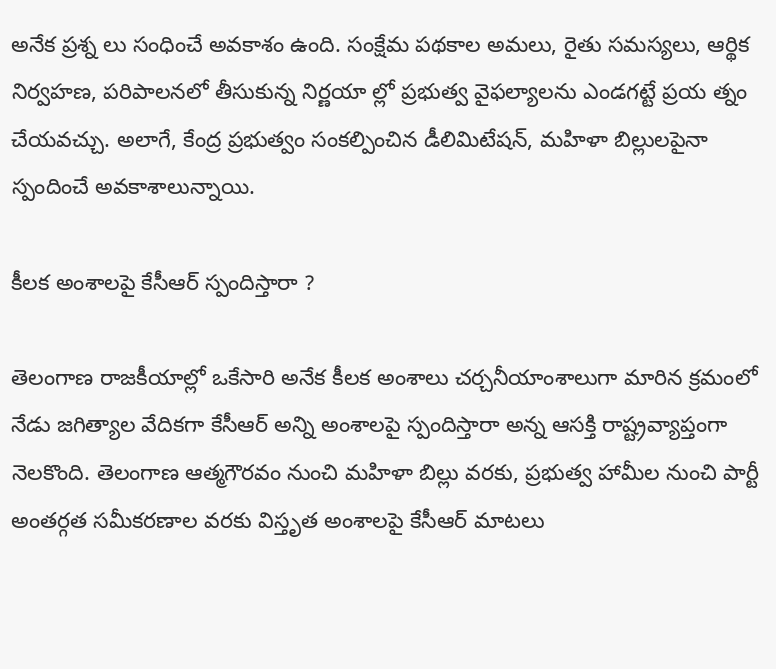అనేక ప్రశ్న లు సంధించే అవకాశం ఉంది. సంక్షేమ పథకాల అమలు, రైతు సమస్యలు, ఆర్థిక నిర్వహణ, పరిపాలనలో తీసుకున్న నిర్ణయా ల్లో ప్రభుత్వ వైఫల్యాలను ఎండగట్టే ప్రయ త్నం చేయవచ్చు. అలాగే, కేంద్ర ప్రభుత్వం సంకల్పించిన డీలిమిటేషన్, మహిళా బిల్లులపైనా స్పందించే అవకాశాలున్నాయి.

కీలక అంశాలపై కేసీఆర్ స్పందిస్తారా ?

తెలంగాణ రాజకీయాల్లో ఒకేసారి అనేక కీలక అంశాలు చర్చనీయాంశాలుగా మారిన క్రమంలో నేడు జగిత్యాల వేదికగా కేసీఆర్ అన్ని అంశాలపై స్పందిస్తారా అన్న ఆసక్తి రాష్ట్రవ్యాప్తంగా నెలకొంది. తెలంగాణ ఆత్మగౌరవం నుంచి మహిళా బిల్లు వరకు, ప్రభుత్వ హామీల నుంచి పార్టీ అంతర్గత సమీకరణాల వరకు విస్తృత అంశాలపై కేసీఆర్ మాటలు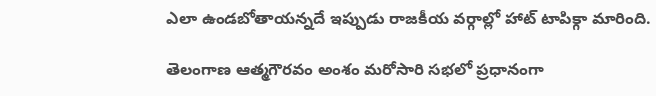ఎలా ఉండబోతాయన్నదే ఇప్పుడు రాజకీయ వర్గాల్లో హాట్ టాపిక్గా మారింది.

తెలంగాణ ఆత్మగౌరవం అంశం మరోసారి సభలో ప్రధానంగా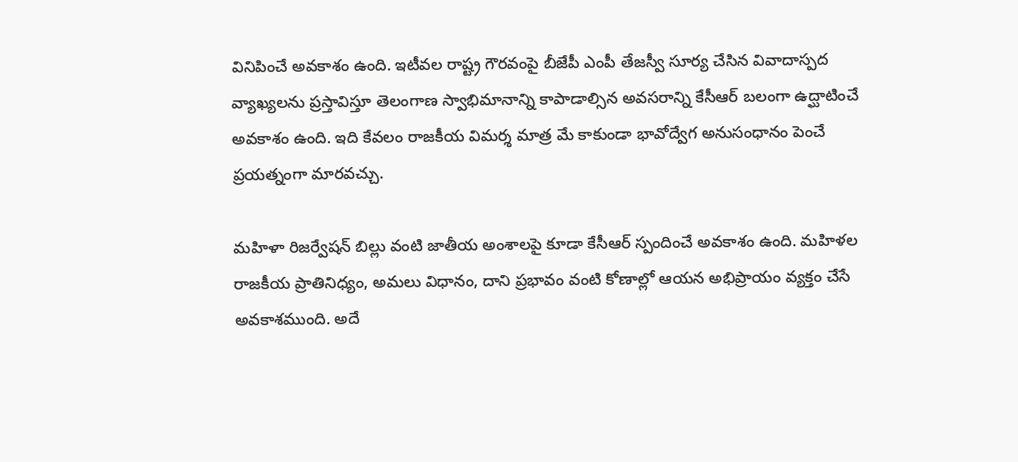వినిపించే అవకాశం ఉంది. ఇటీవల రాష్ట్ర గౌరవంపై బీజేపీ ఎంపీ తేజస్వీ సూర్య చేసిన వివాదాస్పద వ్యాఖ్యలను ప్రస్తావిస్తూ తెలంగాణ స్వాభిమానాన్ని కాపాడాల్సిన అవసరాన్ని కేసీఆర్ బలంగా ఉద్ఘాటించే అవకాశం ఉంది. ఇది కేవలం రాజకీయ విమర్శ మాత్ర మే కాకుండా భావోద్వేగ అనుసంధానం పెంచే ప్రయత్నంగా మారవచ్చు.

మహిళా రిజర్వేషన్ బిల్లు వంటి జాతీయ అంశాలపై కూడా కేసీఆర్ స్పందించే అవకాశం ఉంది. మహిళల రాజకీయ ప్రాతినిధ్యం, అమలు విధానం, దాని ప్రభావం వంటి కోణాల్లో ఆయన అభిప్రాయం వ్యక్తం చేసే అవకాశముంది. అదే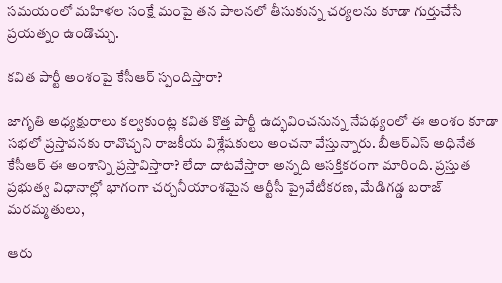సమయంలో మహిళల సంక్షే మంపై తన పాలనలో తీసుకున్న చర్యలను కూడా గుర్తుచేసే ప్రయత్నం ఉండొచ్చు.

కవిత పార్టీ అంశంపై కేసీఆర్ స్పందిస్తారా?

జాగృతి అధ్యక్షురాలు కల్వకుంట్ల కవిత కొత్త పార్టీ ఉద్భవించనున్న నేపథ్యంలో ఈ అంశం కూడా సభలో ప్రస్తావనకు రావొచ్చని రాజకీయ విశ్లేషకులు అంచనా వేస్తున్నారు. బీఆర్‌ఎస్ అధినేత కేసీఆర్ ఈ అంశాన్ని ప్రస్తావిస్తారా? లేదా దాటవేస్తారా అన్నది ఆసక్తికరంగా మారింది. ప్రస్తుత ప్రభుత్వ విధానాల్లో భాగంగా చర్చనీయాంశమైన ఆర్టీసీ ప్రైవేటీకరణ, మేడిగడ్డ బరాజ్ మరమ్మతులు,

ఆరు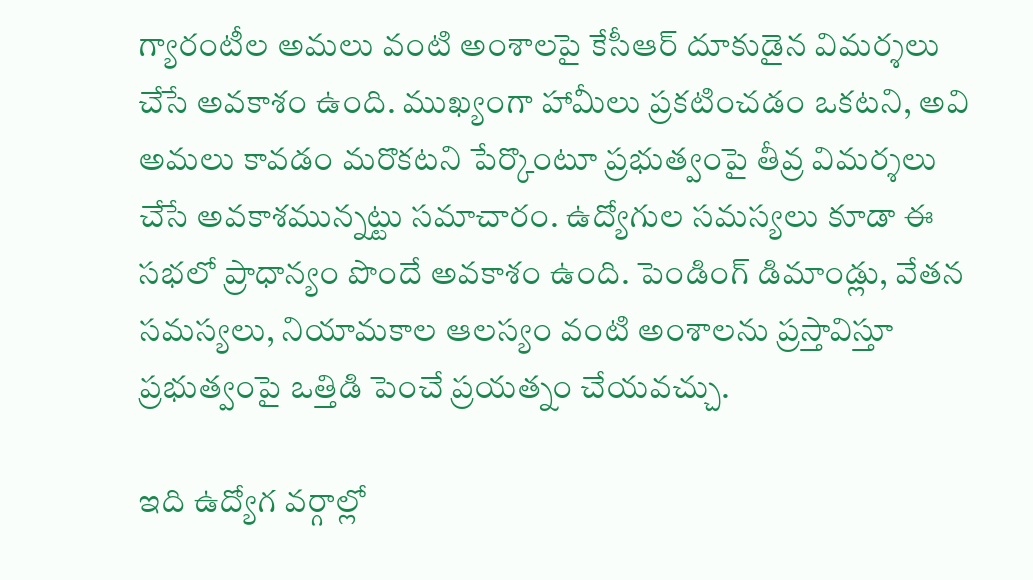గ్యారంటీల అమలు వంటి అంశాలపై కేసీఆర్ దూకుడైన విమర్శలు చేసే అవకాశం ఉంది. ముఖ్యంగా హామీలు ప్రకటించడం ఒకటని, అవి అమలు కావడం మరొకటని పేర్కొంటూ ప్రభుత్వంపై తీవ్ర విమర్శలు చేసే అవకాశమున్నట్టు సమాచారం. ఉద్యోగుల సమస్యలు కూడా ఈ సభలో ప్రాధాన్యం పొందే అవకాశం ఉంది. పెండింగ్ డిమాండ్లు, వేతన సమస్యలు, నియామకాల ఆలస్యం వంటి అంశాలను ప్రస్తావిస్తూ ప్రభుత్వంపై ఒత్తిడి పెంచే ప్రయత్నం చేయవచ్చు.

ఇది ఉద్యోగ వర్గాల్లో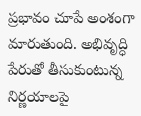ప్రభావం చూపే అంశంగా మారుతుంది. అభివృద్ధి పేరుతో తీసుకుంటున్న నిర్ణయాలపై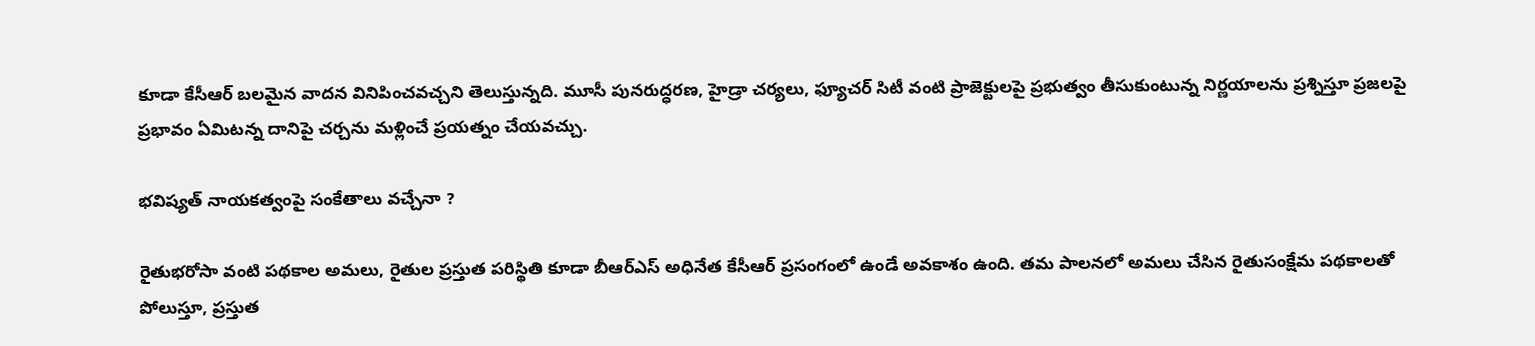కూడా కేసీఆర్ బలమైన వాదన వినిపించవచ్చని తెలుస్తున్నది. మూసీ పునరుద్ధరణ, హైడ్రా చర్యలు, ఫ్యూచర్ సిటీ వంటి ప్రాజెక్టులపై ప్రభుత్వం తీసుకుంటున్న నిర్ణయాలను ప్రశ్నిస్తూ ప్రజలపై ప్రభావం ఏమిటన్న దానిపై చర్చను మళ్లించే ప్రయత్నం చేయవచ్చు.

భవిష్యత్ నాయకత్వంపై సంకేతాలు వచ్చేనా ?

రైతుభరోసా వంటి పథకాల అమలు, రైతుల ప్రస్తుత పరిస్థితి కూడా బీఆర్‌ఎస్ అధినేత కేసీఆర్ ప్రసంగంలో ఉండే అవకాశం ఉంది. తమ పాలనలో అమలు చేసిన రైతుసంక్షేమ పథకాలతో పోలుస్తూ, ప్రస్తుత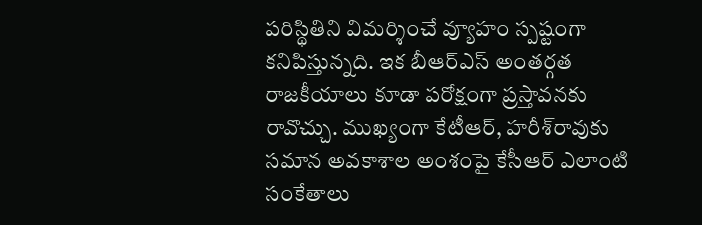పరిస్థితిని విమర్శించే వ్యూహం స్పష్టంగా కనిపిస్తున్నది. ఇక బీఆర్‌ఎస్ అంతర్గత రాజకీయాలు కూడా పరోక్షంగా ప్రస్తావనకు రావొచ్చు. ముఖ్యంగా కేటీఆర్, హరీశ్‌రావుకు సమాన అవకాశాల అంశంపై కేసీఆర్ ఎలాంటి సంకేతాలు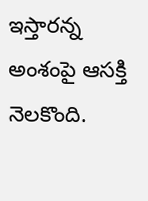ఇస్తారన్న అంశంపై ఆసక్తి నెలకొంది.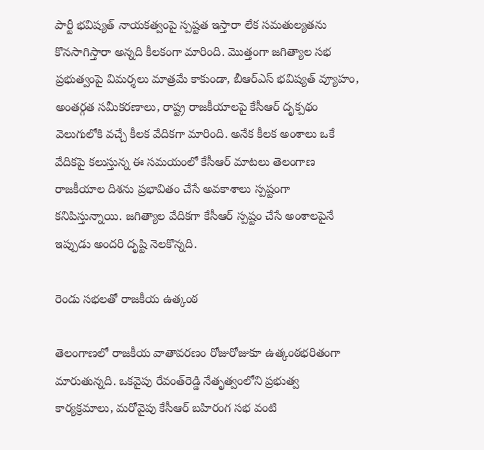పార్టీ భవిష్యత్ నాయకత్వంపై స్పష్టత ఇస్తారా లేక సమతుల్యతను కొనసాగిస్తారా అన్నది కీలకంగా మారింది. మొత్తంగా జగిత్యాల సభ ప్రభుత్వంపై విమర్శలు మాత్రమే కాకుండా, బీఆర్‌ఎస్ భవిష్యత్ వ్యూహం, అంతర్గత సమీకరణాలు, రాష్ట్ర రాజకీయాలపై కేసీఆర్ దృక్పథం వెలుగులోకి వచ్చే కీలక వేదికగా మారింది. అనేక కీలక అంశాలు ఒకే వేదికపై కలుస్తున్న ఈ సమయంలో కేసీఆర్ మాటలు తెలంగాణ రాజకీయాల దిశను ప్రభావితం చేసే అవకాశాలు స్పష్టంగా కనిపిస్తున్నాయి. జగిత్యాల వేదికగా కేసీఆర్ స్పష్టం చేసే అంశాలపైనే ఇప్పుడు అందరి దృష్టి నెలకొన్నది.

రెండు సభలతో రాజకీయ ఉత్కంఠ

తెలంగాణలో రాజకీయ వాతావరణం రోజురోజుకూ ఉత్కంఠభరితంగా మారుతున్నది. ఒకవైపు రేవంత్‌రెడ్డి నేతృత్వంలోని ప్రభుత్వ కార్యక్రమాలు, మరోవైపు కేసీఆర్ బహిరంగ సభ వంటి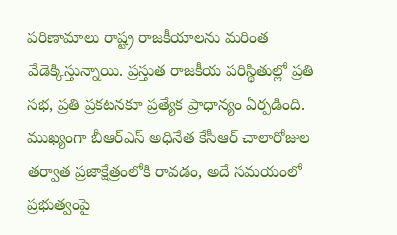పరిణామాలు రాష్ట్ర రాజకీయాలను మరింత వేడెక్కిస్తున్నాయి. ప్రస్తుత రాజకీయ పరిస్థితుల్లో ప్రతి సభ, ప్రతి ప్రకటనకూ ప్రత్యేక ప్రాధాన్యం ఏర్పడింది. ముఖ్యంగా బీఆర్‌ఎస్ అధినేత కేసీఆర్ చాలారోజుల తర్వాత ప్రజాక్షేత్రంలోకి రావడం, అదే సమయంలో ప్రభుత్వంపై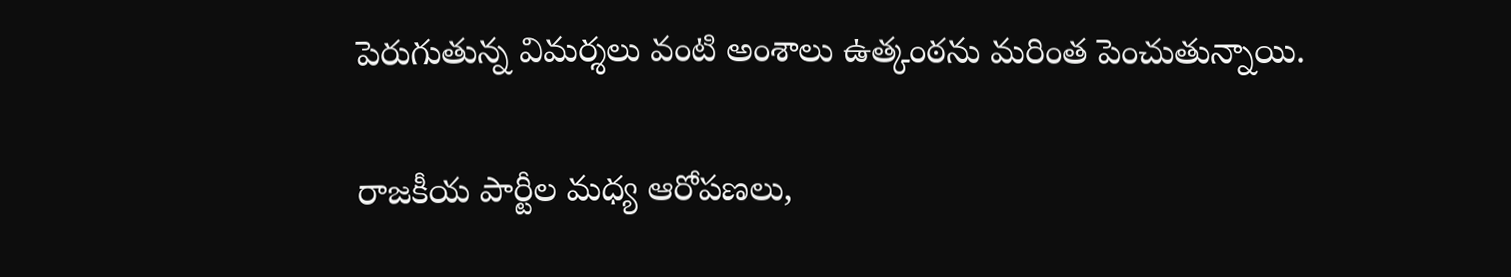పెరుగుతున్న విమర్శలు వంటి అంశాలు ఉత్కంఠను మరింత పెంచుతున్నాయి.

రాజకీయ పార్టీల మధ్య ఆరోపణలు,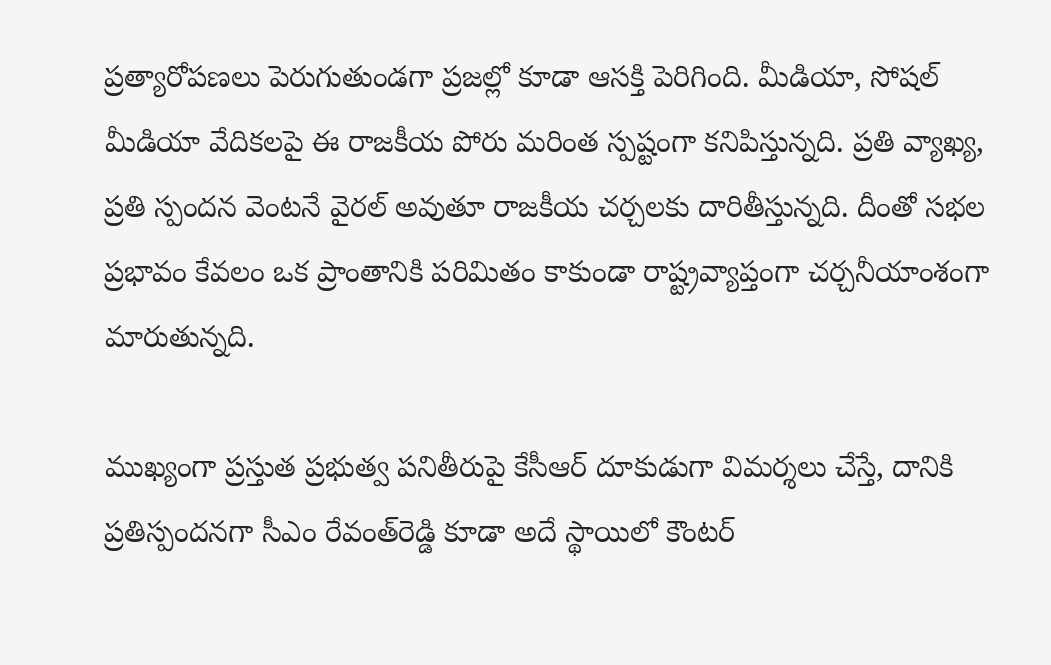ప్రత్యారోపణలు పెరుగుతుండగా ప్రజల్లో కూడా ఆసక్తి పెరిగింది. మీడియా, సోషల్ మీడియా వేదికలపై ఈ రాజకీయ పోరు మరింత స్పష్టంగా కనిపిస్తున్నది. ప్రతి వ్యాఖ్య, ప్రతి స్పందన వెంటనే వైరల్ అవుతూ రాజకీయ చర్చలకు దారితీస్తున్నది. దీంతో సభల ప్రభావం కేవలం ఒక ప్రాంతానికి పరిమితం కాకుండా రాష్ట్రవ్యాప్తంగా చర్చనీయాంశంగా మారుతున్నది.

ముఖ్యంగా ప్రస్తుత ప్రభుత్వ పనితీరుపై కేసీఆర్ దూకుడుగా విమర్శలు చేస్తే, దానికి ప్రతిస్పందనగా సీఎం రేవంత్‌రెడ్డి కూడా అదే స్థాయిలో కౌంటర్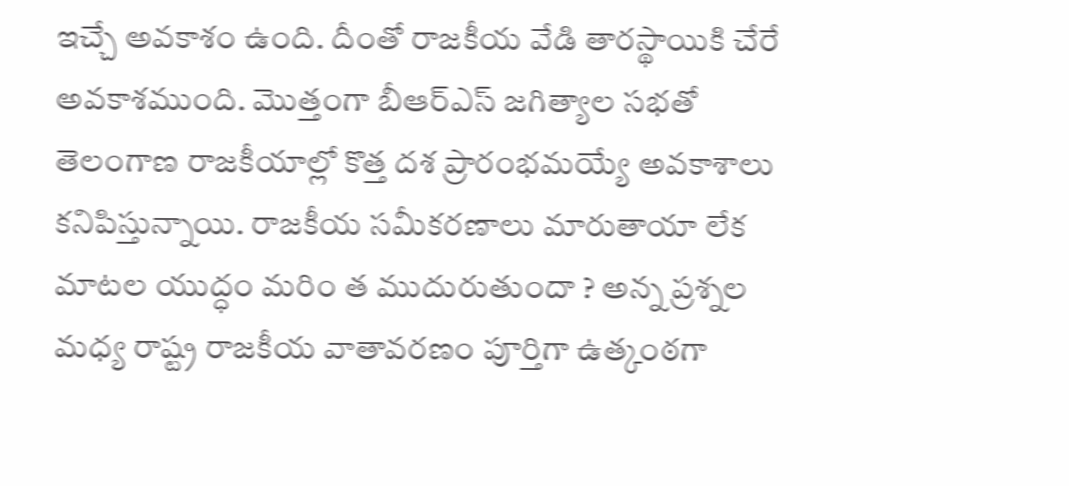ఇచ్చే అవకాశం ఉంది. దీంతో రాజకీయ వేడి తారస్థాయికి చేరే అవకాశముంది. మొత్తంగా బీఆర్‌ఎస్ జగిత్యాల సభతో తెలంగాణ రాజకీయాల్లో కొత్త దశ ప్రారంభమయ్యే అవకాశాలు కనిపిస్తున్నాయి. రాజకీయ సమీకరణాలు మారుతాయా లేక మాటల యుద్ధం మరిం త ముదురుతుందా ? అన్న ప్రశ్నల మధ్య రాష్ట్ర రాజకీయ వాతావరణం పూర్తిగా ఉత్కంఠగా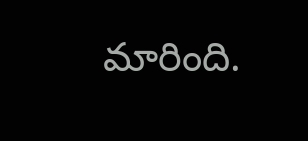మారింది.